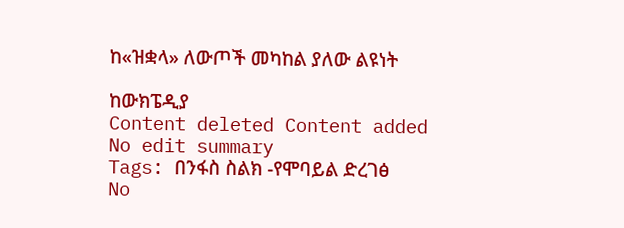ከ«ዝቋላ» ለውጦች መካከል ያለው ልዩነት

ከውክፔዲያ
Content deleted Content added
No edit summary
Tags: በንፋስ ስልክ -የሞባይል ድረገፅ
No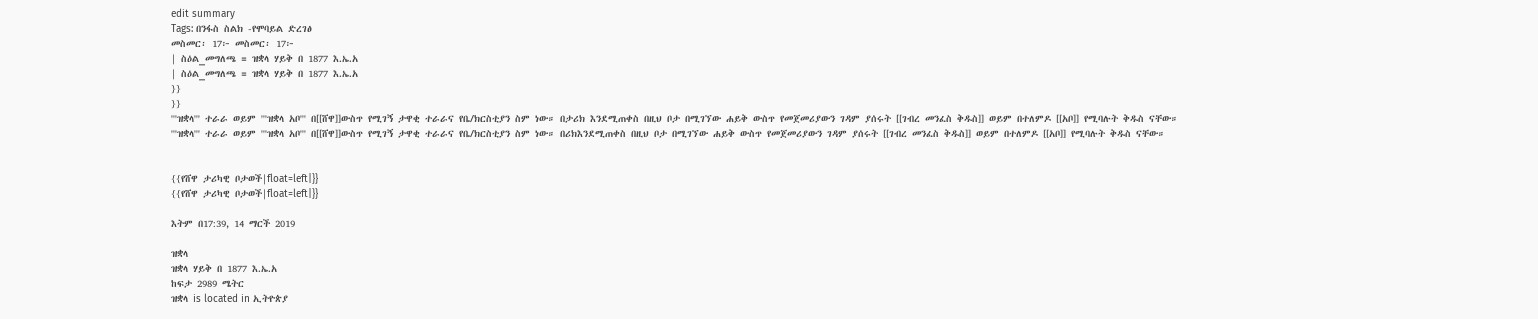edit summary
Tags: በንፋስ ስልክ -የሞባይል ድረገፅ
መስመር፡ 17፦ መስመር፡ 17፦
| ስዕል_መግለጫ = ዝቋላ ሃይቅ በ 1877 እ.ኤ.አ
| ስዕል_መግለጫ = ዝቋላ ሃይቅ በ 1877 እ.ኤ.አ
}}
}}
'''ዝቋላ''' ተራራ ወይም '''ዝቋላ አቦ''' በ[[ሸዋ]]ውስጥ የሚገኝ ታዋቂ ተራራና የቤ/ክርስቲያን ስም ነው። በታሪክ እንደሚጠቀስ በዚህ ቦታ በሚገኘው ሐይቅ ውስጥ የመጀመሪያውን ገዳም ያሰሩት [[ገብረ መንፈስ ቅዱስ]] ወይም በተለምዶ [[አቦ]] የሚባሉት ቅዱስ ናቸው።
'''ዝቋላ''' ተራራ ወይም '''ዝቋላ አቦ''' በ[[ሸዋ]]ውስጥ የሚገኝ ታዋቂ ተራራና የቤ/ክርስቲያን ስም ነው። በሪክእንደሚጠቀስ በዚህ ቦታ በሚገኘው ሐይቅ ውስጥ የመጀመሪያውን ገዳም ያሰሩት [[ገብረ መንፈስ ቅዱስ]] ወይም በተለምዶ [[አቦ]] የሚባሉት ቅዱስ ናቸው።


{{የሸዋ ታሪካዊ ቦታወች|float=left|}}
{{የሸዋ ታሪካዊ ቦታወች|float=left|}}

እትም በ17:39, 14 ማርች 2019

ዝቋላ
ዝቋላ ሃይቅ በ 1877 እ.ኤ.አ
ከፍታ 2989 ሜትር
ዝቋላ is located in ኢትዮጵያ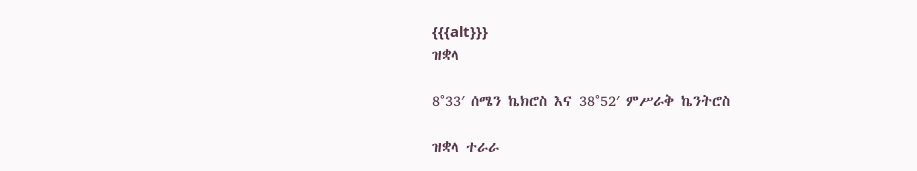{{{alt}}}
ዝቋላ

8°33′ ሰሜን ኬክሮስ እና 38°52′ ምሥራቅ ኬንትሮስ

ዝቋላ ተራራ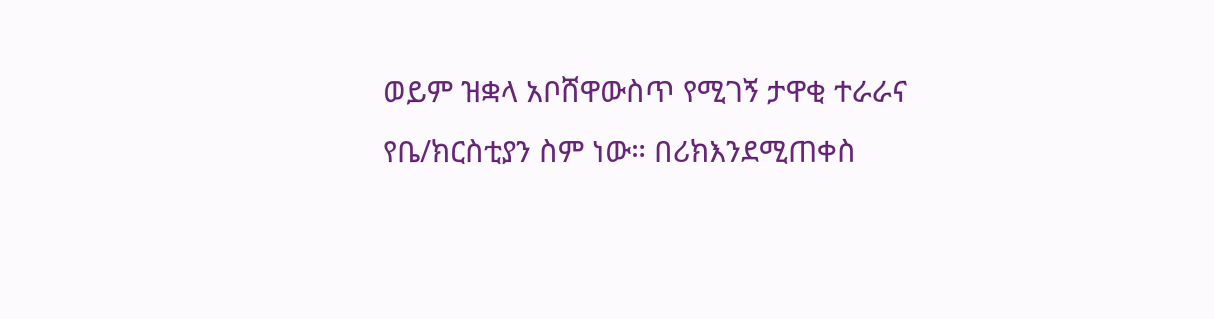ወይም ዝቋላ አቦሸዋውስጥ የሚገኝ ታዋቂ ተራራና የቤ/ክርስቲያን ስም ነው። በሪክእንደሚጠቀስ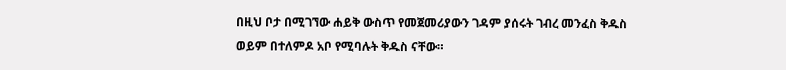በዚህ ቦታ በሚገኘው ሐይቅ ውስጥ የመጀመሪያውን ገዳም ያሰሩት ገብረ መንፈስ ቅዱስ ወይም በተለምዶ አቦ የሚባሉት ቅዱስ ናቸው።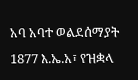አባ አባተ ወልደሰማያት 1877 እ.ኤ.አ፣ የዝቋላ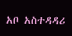አቦ አስተዳዳሪ